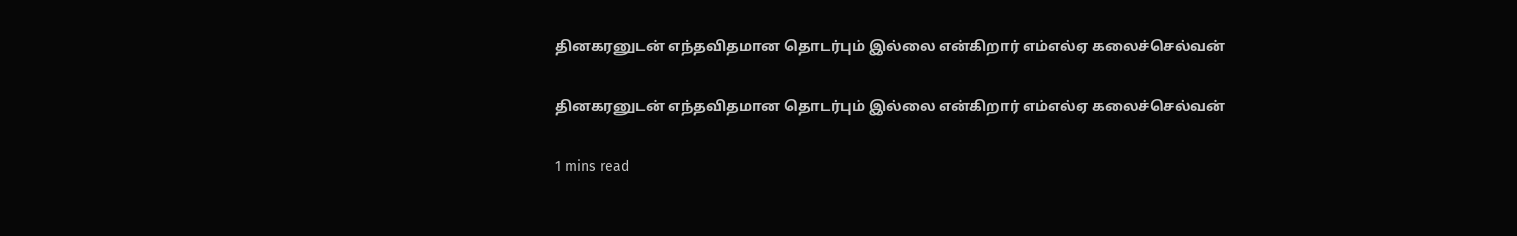தினகரனுடன் எந்தவிதமான தொடர்பும் இல்லை என்கிறார் எம்எல்ஏ கலைச்செல்வன்

தினகரனுடன் எந்தவிதமான தொடர்பும் இல்லை என்கிறார் எம்எல்ஏ கலைச்செல்வன்

1 mins read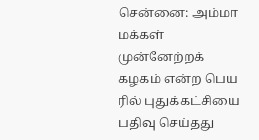சென்னை: அம்மா மக்கள் முன்னேற்றக் கழகம் என்ற பெய ரில் புதுக்கட்சியை பதிவு செய்தது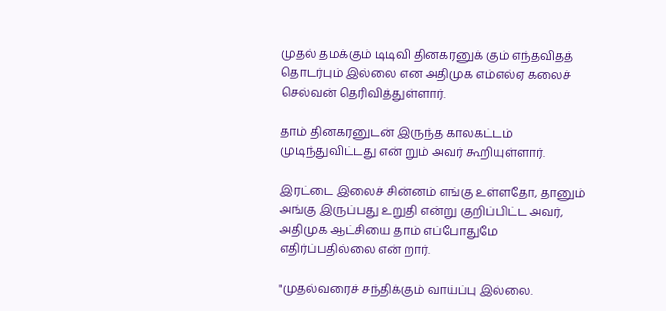முதல் தமக்கும் டிடிவி தினகரனுக் கும் எந்தவிதத் தொடர்பும் இல்லை என அதிமுக எம்எல்ஏ கலைச் செல்வன் தெரிவித்துள்ளார்.

தாம் தினகரனுடன் இருந்த காலகட்டம் முடிந்துவிட்டது என் றும் அவர் கூறியுள்ளார்.

இரட்டை இலைச் சின்னம் எங்கு உள்ளதோ, தானும் அங்கு இருப்பது உறுதி என்று குறிப்பிட்ட அவர், அதிமுக ஆட்சியை தாம் எப்போதுமே எதிர்ப்பதில்லை என் றார்.

"முதல்வரைச் சந்திக்கும் வாய்ப்பு இல்லை.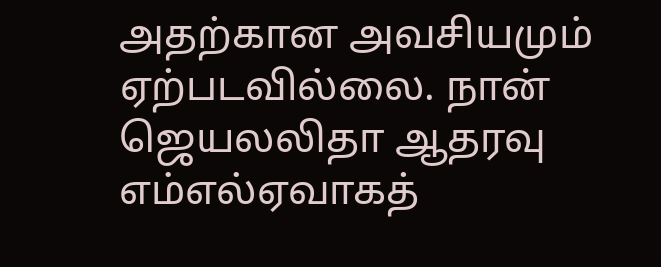அதற்கான அவசியமும் ஏற்படவில்லை. நான் ஜெயலலிதா ஆதரவு எம்எல்ஏவாகத்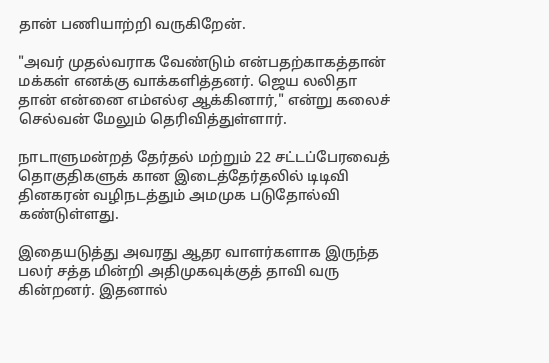தான் பணியாற்றி வருகிறேன்.

"அவர் முதல்வராக வேண்டும் என்பதற்காகத்தான் மக்கள் எனக்கு வாக்களித்தனர். ஜெய லலிதா தான் என்னை எம்எல்ஏ ஆக்கினார்," என்று கலைச் செல்வன் மேலும் தெரிவித்துள்ளார்.

நாடாளுமன்றத் தேர்தல் மற்றும் 22 சட்டப்பேரவைத் தொகுதிகளுக் கான இடைத்தேர்தலில் டிடிவி தினகரன் வழிநடத்தும் அமமுக படுதோல்வி கண்டுள்ளது.

இதையடுத்து அவரது ஆதர வாளர்களாக இருந்த பலர் சத்த மின்றி அதிமுகவுக்குத் தாவி வரு கின்றனர். இதனால்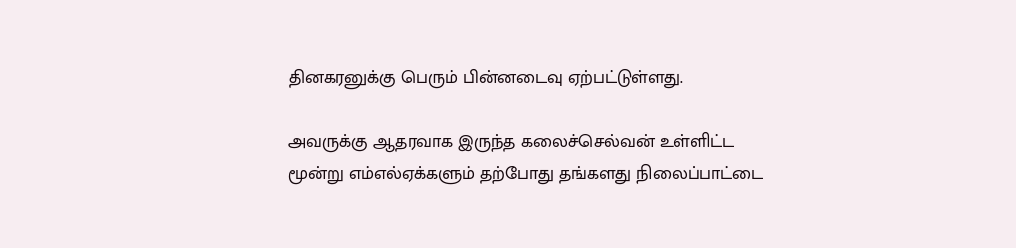தினகரனுக்கு பெரும் பின்னடைவு ஏற்பட்டுள்ளது.

அவருக்கு ஆதரவாக இருந்த கலைச்செல்வன் உள்ளிட்ட மூன்று எம்எல்ஏக்களும் தற்போது தங்களது நிலைப்பாட்டை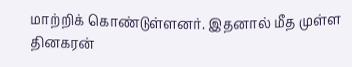மாற்றிக் கொண்டுள்ளனர். இதனால் மீத முள்ள தினகரன்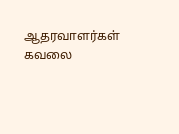ஆதரவாளர்கள் கவலை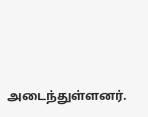அடைந்துள்ளனர்.